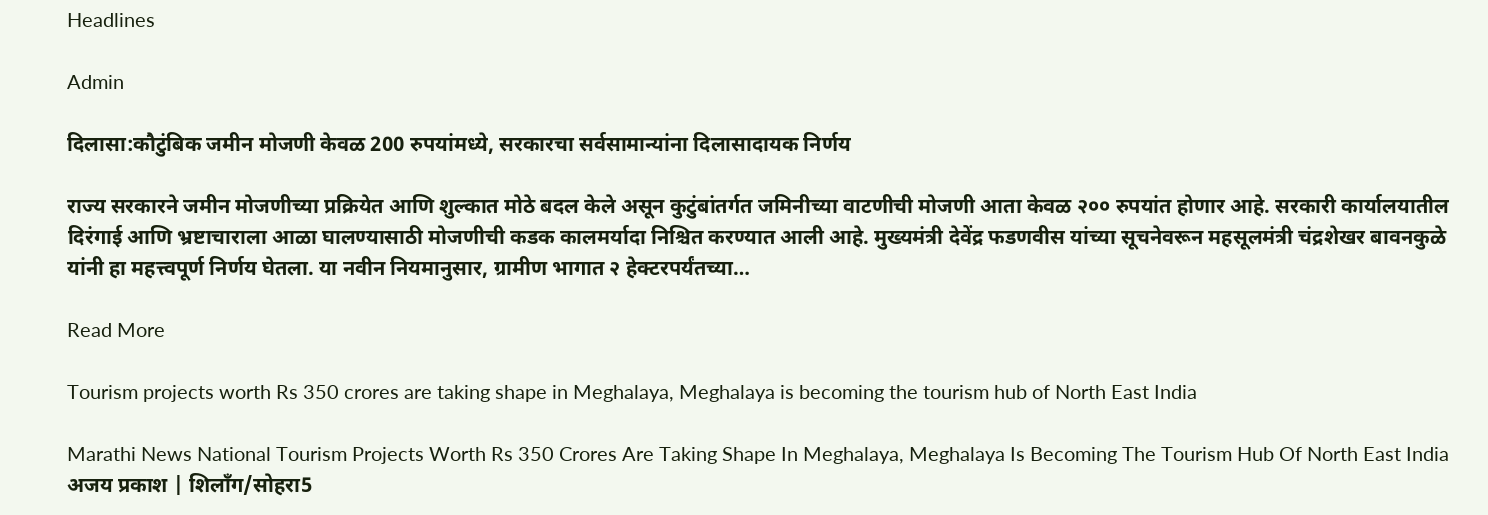Headlines

Admin

दिलासा:कौटुंबिक जमीन मोजणी केवळ 200 रुपयांमध्ये, सरकारचा सर्वसामान्यांना दिलासादायक निर्णय

राज्य सरकारने जमीन मोजणीच्या प्रक्रियेत आणि शुल्कात मोठे बदल केले असून कुटुंबांतर्गत जमिनीच्या वाटणीची मोजणी आता केवळ २०० रुपयांत होणार आहे. सरकारी कार्यालयातील दिरंगाई आणि भ्रष्टाचाराला आळा घालण्यासाठी मोजणीची कडक कालमर्यादा निश्चित करण्यात आली आहे. मुख्यमंत्री देवेंद्र फडणवीस यांच्या सूचनेवरून महसूलमंत्री चंद्रशेखर बावनकुळे यांनी हा महत्त्वपूर्ण निर्णय घेतला. या नवीन नियमानुसार, ग्रामीण भागात २ हेक्टरपर्यंतच्या…

Read More

Tourism projects worth Rs 350 crores are taking shape in Meghalaya, Meghalaya is becoming the tourism hub of North East India

Marathi News National Tourism Projects Worth Rs 350 Crores Are Taking Shape In Meghalaya, Meghalaya Is Becoming The Tourism Hub Of North East India अजय प्रकाश | शिलाँग/सोहरा5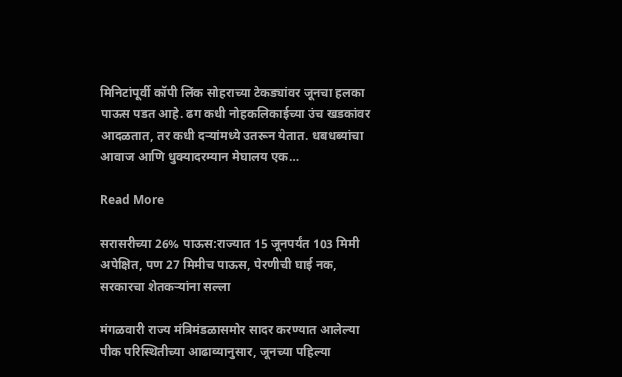मिनिटांपूर्वी कॉपी लिंक सोहराच्या टेकड्यांवर जूनचा हलका पाऊस पडत आहे. ढग कधी नोहकलिकाईच्या उंच खडकांवर आदळतात, तर कधी दऱ्यांमध्ये उतरून येतात. धबधब्यांचा आवाज आणि धुक्यादरम्यान मेघालय एक…

Read More

सरासरीच्या 26% पाऊस:राज्यात 15 जूनपर्यंत 103 मिमी अपेक्षित, पण 27 मिमीच पाऊस, पेरणीची घाई नक, सरकारचा शेतकऱ्यांना सल्ला

मंगळवारी राज्य मंत्रिमंडळासमोर सादर करण्यात आलेल्या पीक परिस्थितीच्या आढाव्यानुसार, जूनच्या पहिल्या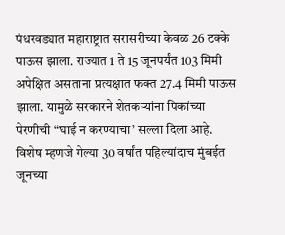पंधरवड्यात महाराष्ट्रात सरासरीच्या केवळ 26 टक्के पाऊस झाला. राज्यात 1 ते 15 जूनपर्यंत 103 मिमी अपेक्षित असताना प्रत्यक्षात फक्त 27.4 मिमी पाऊस झाला. यामुळे सरकारने शेतकऱ्यांना पिकांच्या पेरणीची “घाई न करण्याचा’ सल्ला दिला आहे. विशेष म्हणजे गेल्या 30 वर्षांत पहिल्यांदाच मुंबईत जूनच्या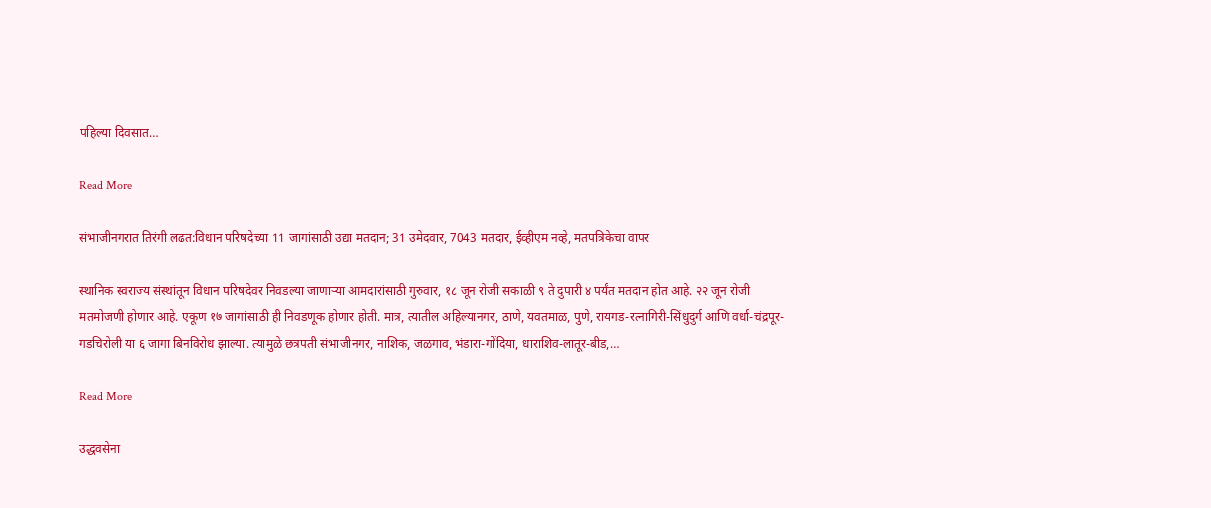पहिल्या दिवसात…

Read More

संभाजीनगरात तिरंगी लढत:विधान परिषदेच्या 11 जागांसाठी उद्या मतदान; 31 उमेदवार, 7043 मतदार, ईव्हीएम नव्हे, मतपत्रिकेचा वापर

स्थानिक स्वराज्य संस्थांतून विधान परिषदेवर निवडल्या जाणाऱ्या आमदारांसाठी गुरुवार, १८ जून रोजी सकाळी ९ ते दुपारी ४ पर्यंत मतदान होत आहे. २२ जून रोजी मतमोजणी होणार आहे. एकूण १७ जागांसाठी ही निवडणूक होणार होती. मात्र, त्यातील अहिल्यानगर, ठाणे, यवतमाळ, पुणे, रायगड-रत्नागिरी-सिंधुदुर्ग आणि वर्धा-चंद्रपूर-गडचिरोली या ६ जागा बिनविरोध झाल्या. त्यामुळे छत्रपती संभाजीनगर, नाशिक, जळगाव, भंडारा-गोंदिया, धाराशिव-लातूर-बीड,…

Read More

उद्धवसेना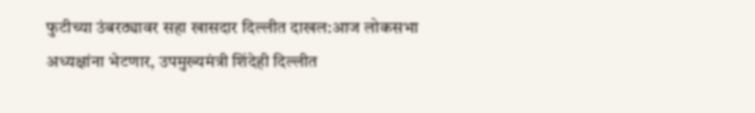फुटीच्या उंबरठ्यावर सहा खासदार दिल्लीत दाखल:आज लोकसभा अध्यक्षांना भेटणार, उपमुख्यमंत्री शिंदेही दिल्लीत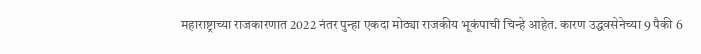महाराष्ट्राच्या राजकारणात 2022 नंतर पुन्हा एकदा मोठ्या राजकीय भूकंपाची चिन्हे आहेत. कारण उद्धवसेनेच्या 9 पैकी 6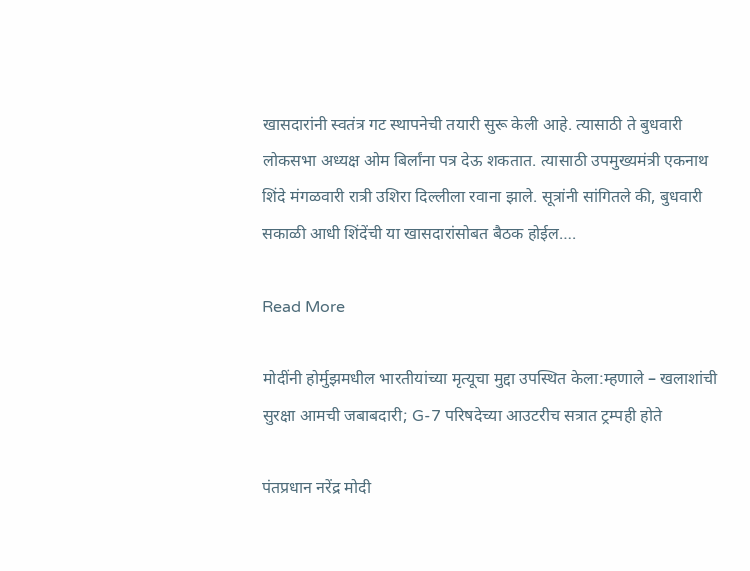खासदारांनी स्वतंत्र गट स्थापनेची तयारी सुरू केली आहे. त्यासाठी ते बुधवारी लोकसभा अध्यक्ष ओम बिर्लांना पत्र देऊ शकतात. त्यासाठी उपमुख्यमंत्री एकनाथ शिंदे मंगळवारी रात्री उशिरा दिल्लीला रवाना झाले. सूत्रांनी सांगितले की, बुधवारी सकाळी आधी शिंदेंची या खासदारांसोबत बैठक होईल….

Read More

मोदींनी होर्मुझमधील भारतीयांच्या मृत्यूचा मुद्दा उपस्थित केला:म्हणाले – खलाशांची सुरक्षा आमची जबाबदारी; G-7 परिषदेच्या आउटरीच सत्रात ट्रम्पही होते

पंतप्रधान नरेंद्र मोदी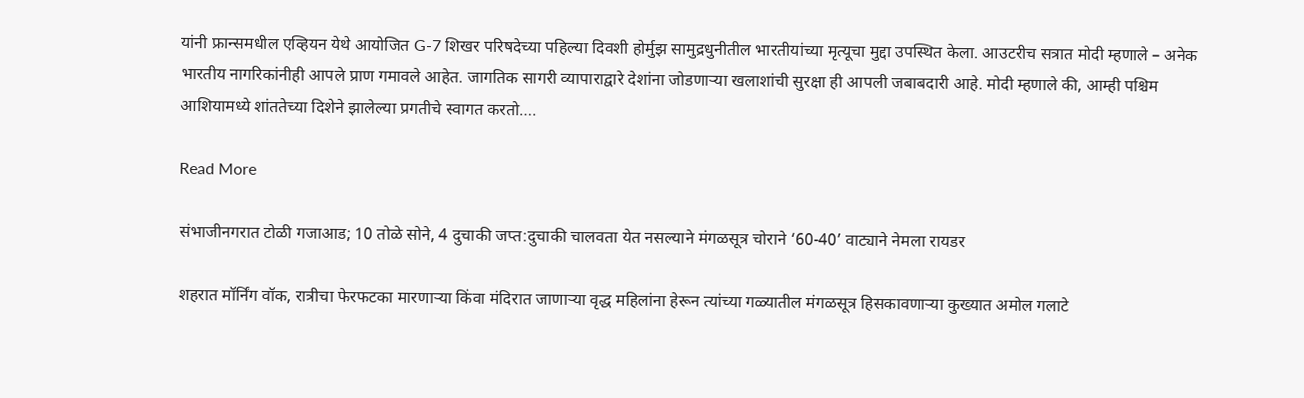यांनी फ्रान्समधील एव्हियन येथे आयोजित G-7 शिखर परिषदेच्या पहिल्या दिवशी होर्मुझ सामुद्रधुनीतील भारतीयांच्या मृत्यूचा मुद्दा उपस्थित केला. आउटरीच सत्रात मोदी म्हणाले – अनेक भारतीय नागरिकांनीही आपले प्राण गमावले आहेत. जागतिक सागरी व्यापाराद्वारे देशांना जोडणाऱ्या खलाशांची सुरक्षा ही आपली जबाबदारी आहे. मोदी म्हणाले की, आम्ही पश्चिम आशियामध्ये शांततेच्या दिशेने झालेल्या प्रगतीचे स्वागत करतो….

Read More

संभाजीनगरात टोळी गजाआड; 10 तोळे सोने, 4 दुचाकी जप्त:दुचाकी चालवता येत नसल्याने मंगळसूत्र चोराने ‘60-40’ वाट्याने नेमला रायडर

शहरात मॉर्निंग वॉक, रात्रीचा फेरफटका मारणाऱ्या किंवा मंदिरात जाणाऱ्या वृद्ध महिलांना हेरून त्यांच्या गळ्यातील मंगळसूत्र हिसकावणाऱ्या कुख्यात अमोल गलाटे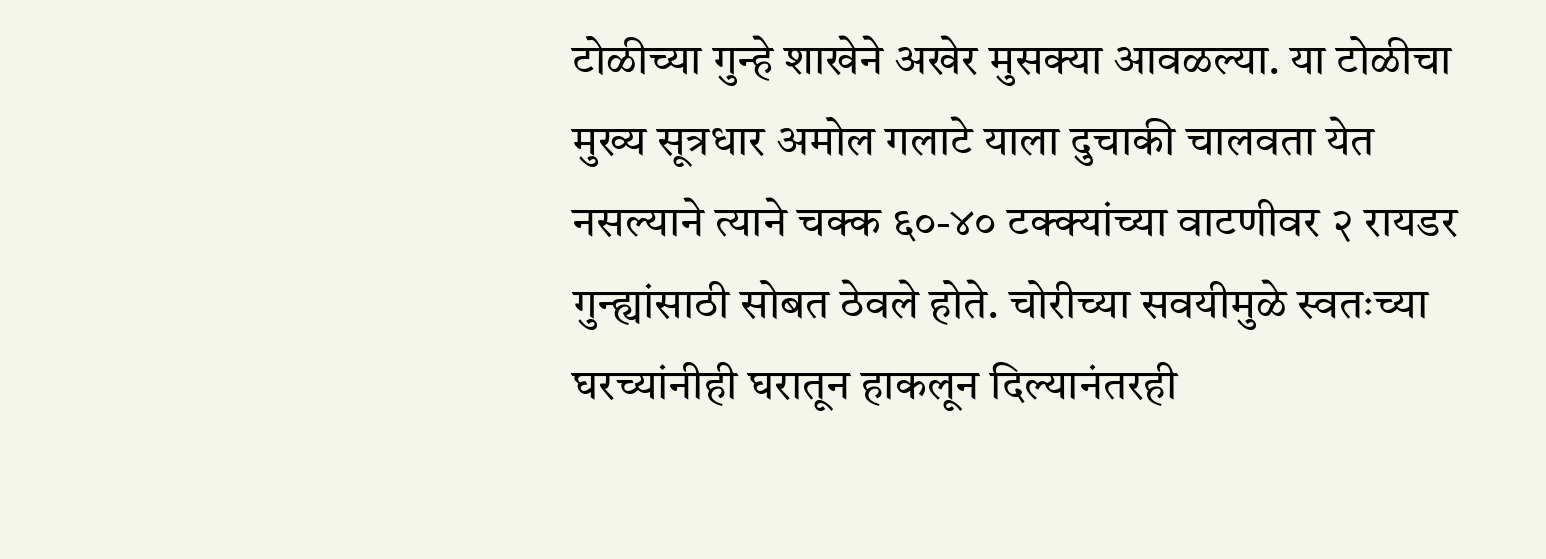टोळीच्या गुन्हे शाखेने अखेर मुसक्या आवळल्या. या टोळीचा मुख्य सूत्रधार अमोल गलाटे याला दुचाकी चालवता येत नसल्याने त्याने चक्क ६०-४० टक्क्यांच्या वाटणीवर २ रायडर गुन्ह्यांसाठी सोबत ठेवले होते. चोरीच्या सवयीमुळे स्वतःच्या घरच्यांनीही घरातून हाकलून दिल्यानंतरही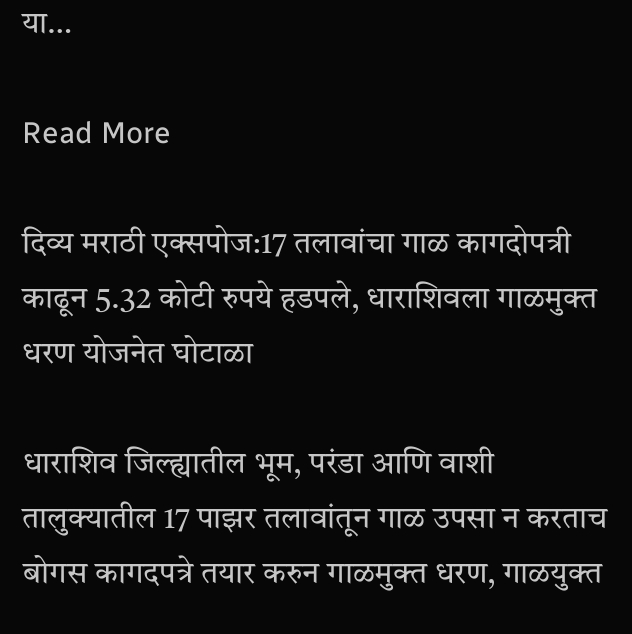या…

Read More

दिव्य मराठी एक्सपोज:17 तलावांचा गाळ कागदोपत्री काढून 5.32 कोटी रुपये हडपले, धाराशिवला गाळमुक्त धरण योजनेत घोटाळा

धाराशिव जिल्ह्यातील भूम, परंडा आणि वाशी तालुक्यातील 17 पाझर तलावांतून गाळ उपसा न करताच बोगस कागदपत्रे तयार करुन गाळमुक्त धरण, गाळयुक्त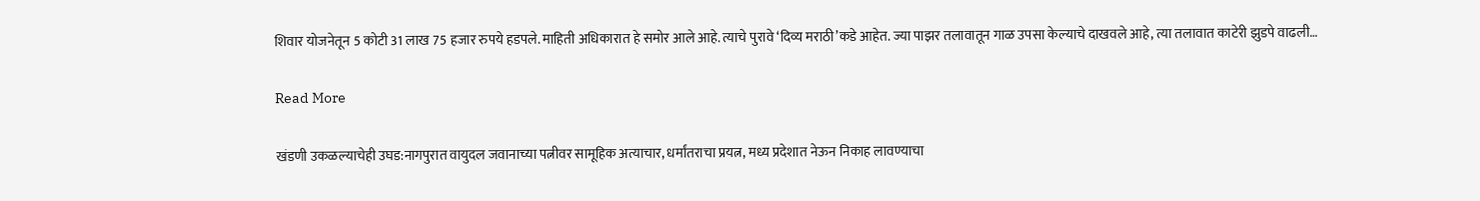शिवार योजनेतून 5 कोटी 31 लाख 75 हजार रुपये हडपले. माहिती अधिकारात हे समोर आले आहे. त्याचे पुरावे ‘दिव्य मराठी’कडे आहेत. ज्या पाझर तलावातून गाळ उपसा केल्याचे दाखवले आहे, त्या तलावात काटेरी झुडपे वाढली…

Read More

खंडणी उकळल्याचेही उघड:नागपुरात वायुदल जवानाच्या पत्नीवर सामूहिक अत्याचार, धर्मांतराचा प्रयत्न, मध्य प्रदेशात नेऊन निकाह लावण्याचा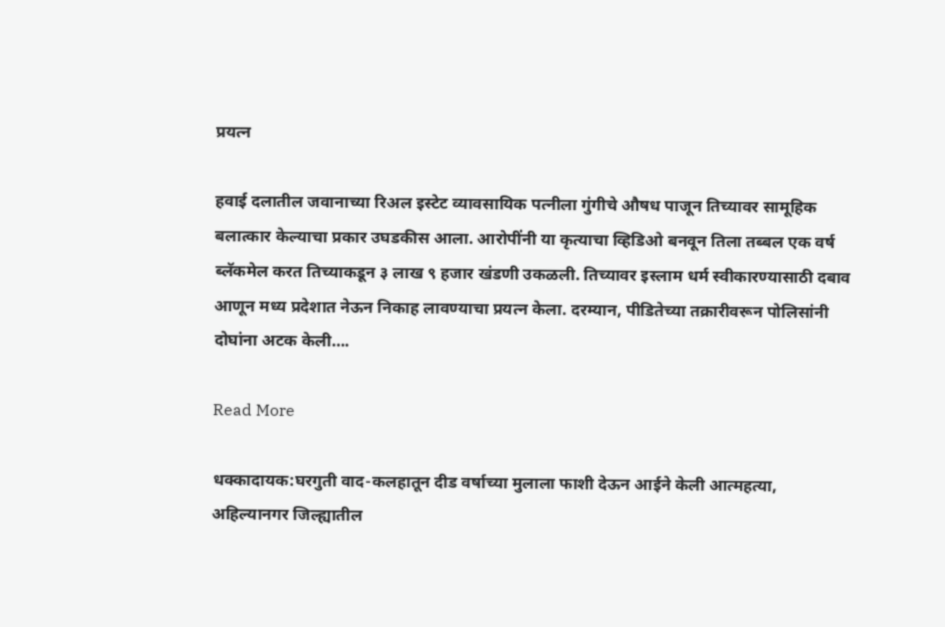प्रयत्न

हवाई दलातील जवानाच्या रिअल इस्टेट व्यावसायिक पत्नीला गुंगीचे औषध पाजून तिच्यावर सामूहिक बलात्कार केल्याचा प्रकार उघडकीस आला. आरोपींनी या कृत्याचा व्हिडिओ बनवून तिला तब्बल एक वर्ष ब्लॅकमेल करत तिच्याकडून ३ लाख ९ हजार खंडणी उकळली. तिच्यावर इस्लाम धर्म स्वीकारण्यासाठी दबाव आणून मध्य प्रदेशात नेऊन निकाह लावण्याचा प्रयत्न केला. दरम्यान, पीडितेच्या तक्रारीवरून पोलिसांनी दोघांना अटक केली….

Read More

धक्कादायक:घरगुती वाद-कलहातून दीड वर्षाच्या मुलाला फाशी देऊन आईने केली आत्महत्या, अहिल्यानगर जिल्ह्यातील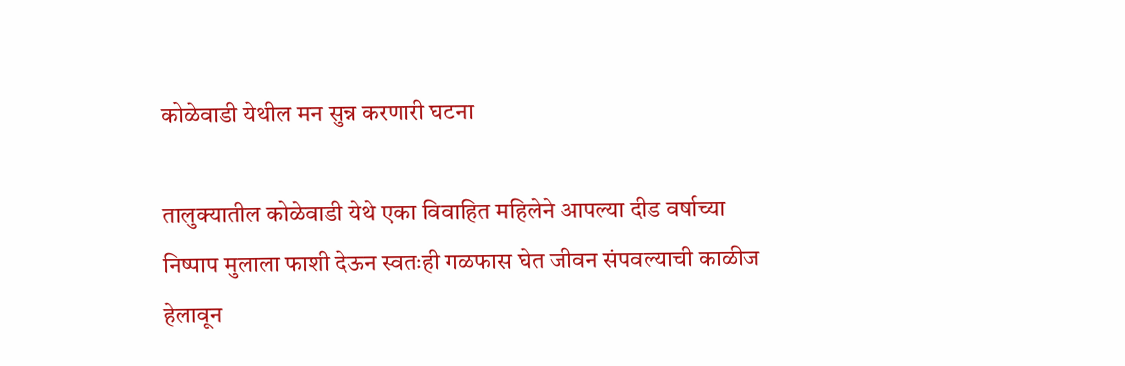कोळेवाडी येथील मन सुन्न करणारी घटना

तालुक्यातील कोळेवाडी येथे एका विवाहित महिलेने आपल्या दीड वर्षाच्या निष्पाप मुलाला फाशी देऊन स्वतःही गळफास घेत जीवन संपवल्याची काळीज हेलावून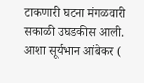टाकणारी घटना मंगळवारी सकाळी उघडकीस आली. आशा सूर्यभान आंबेकर (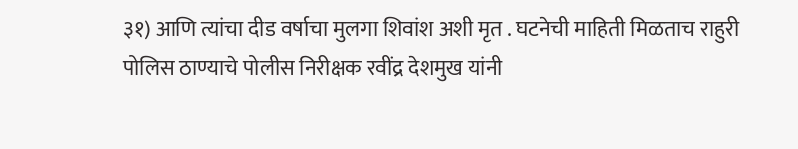३१) आणि त्यांचा दीड वर्षाचा मुलगा शिवांश अशी मृत . घटनेची माहिती मिळताच राहुरी पोलिस ठाण्याचे पोलीस निरीक्षक रवींद्र देशमुख यांनी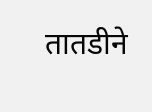तातडीने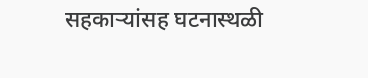सहकाऱ्यांसह घटनास्थळी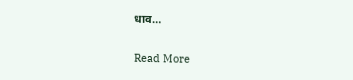धाव…

Read More